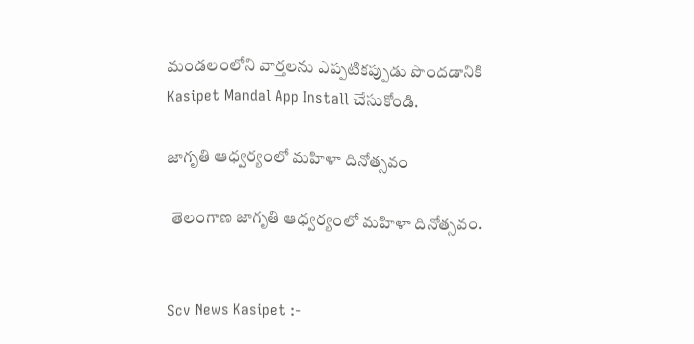మండలంలోని వార్తలను ఎప్పటికప్పుడు పొందడానికి Kasipet Mandal App Install చేసుకోండి.

జాగృతి ఆధ్వర్యంలో మహిళా దినోత్సవం

 తెలంగాణ జాగృతి ఆధ్వర్యంలో మహిళా దినోత్సవం.


Scv News Kasipet :-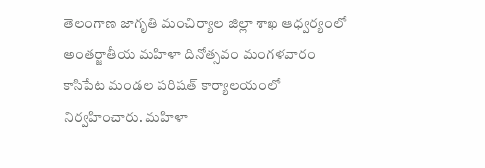తెలంగాణ జాగృతి మంచిర్యాల జిల్లా శాఖ ఆధ్వర్యంలో అంతర్జాతీయ మహిళా దినోత్సవం మంగళవారం  కాసిపేట మండల పరిషత్ కార్యాలయంలో నిర్వహించారు. మహిళా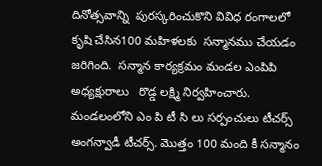దినోత్సవాన్ని  పురస్కరించుకొని వివిధ రంగాలలో కృషి చేసిన100 మహిళలకు  సన్మానము చేయడం జరిగింది.  సన్మాన కార్యక్రమం మండల ఎంపిపి అధ్యక్షురాలు   రొడ్డ లక్ష్మి నిర్వహించారు.  మండలంలోని ఎం పి టీ సి లు సర్పంచులు టీచర్స్ అంగన్వాడీ టీచర్స్. మొత్తం 100 మంది కీ సన్మానం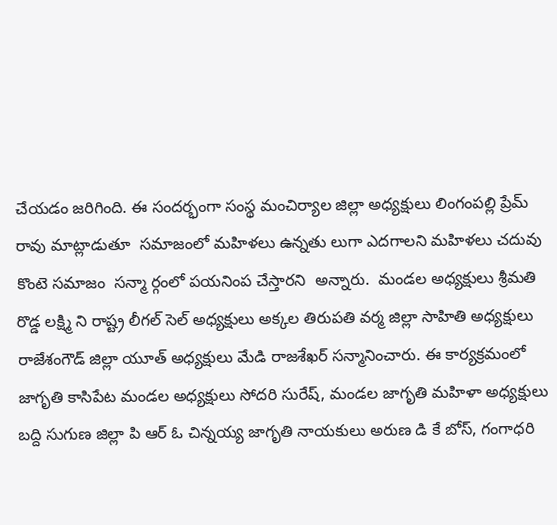చేయడం జరిగింది. ఈ సందర్భంగా సంస్థ మంచిర్యాల జిల్లా అధ్యక్షులు లింగంపల్లి ప్రేమ్ రావు మాట్లాడుతూ  సమాజంలో మహిళలు ఉన్నతు లుగా ఎదగాలని మహిళలు చదువు కొంటె సమాజం  సన్మా ర్గంలో పయనింప చేస్తారని  అన్నారు.  మండల అధ్యక్షులు శ్రీమతి రొడ్డ లక్ష్మి ని రాష్ట్ర లీగల్ సెల్ అధ్యక్షులు అక్కల తిరుపతి వర్మ జిల్లా సాహితి అధ్యక్షులు రాజేశంగౌడ్ జిల్లా యూత్ అధ్యక్షులు మేడి రాజశేఖర్ సన్మానించారు. ఈ కార్యక్రమంలో  జాగృతి కాసిపేట మండల అధ్యక్షులు సోదరి సురేష్, మండల జాగృతి మహిళా అధ్యక్షులు బద్ది సుగుణ జిల్లా పి ఆర్ ఓ చిన్నయ్య జాగృతి నాయకులు అరుణ డి కే బోస్, గంగాధరి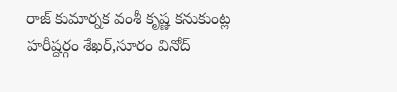రాజ్ కుమార్నక వంశీ కృష్ణ కనుకుంట్ల హరీష్దర్గం శేఖర్,సూరం వినోద్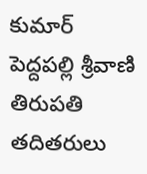కుమార్  పెద్దపల్లి శ్రీవాణి తిరుపతి  తదితరులు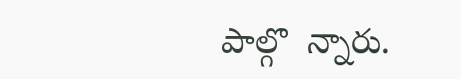పాల్గొ  న్నారు.